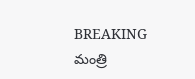BREAKING
మంత్రి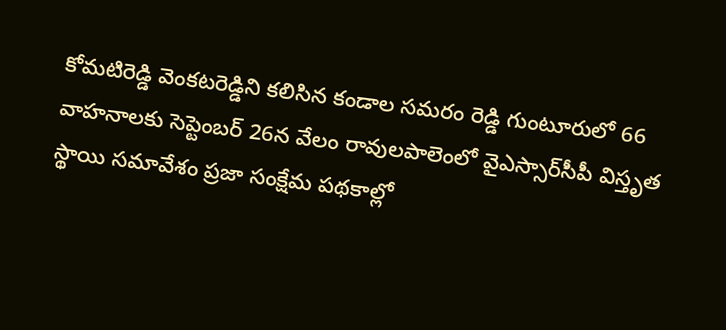కోమటిరెడ్డి వెంకటరెడ్డిని కలిసిన కండాల సమరం రెడ్డి గుంటూరులో 66 వాహనాలకు సెప్టెంబర్ 26న వేలం రావులపాలెంలో వైఎస్సార్‌సీపీ విస్తృత స్థాయి సమావేశం ప్రజా సంక్షేమ పథకాల్లో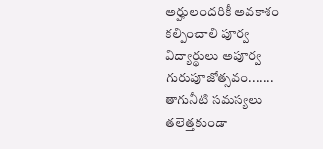అర్హులందరికీ అవకాశం కల్పించాలి పూర్వ విద్యార్థులు అపూర్వ గురుపూజోత్సవం....... తాగునీటి సమస్యలు తలెత్తకుండా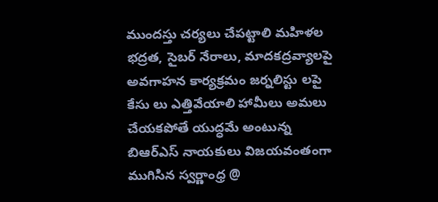ముందస్తు చర్యలు చేపట్టాలి మహిళల భద్రత, సైబర్ నేరాలు, మాదకద్రవ్యాలపై అవగాహన కార్యక్రమం జర్నలిస్టు లపై కేసు లు ఎత్తివేయాలి హామీలు అమలు చేయకపోతే యుద్ధమే అంటున్న బిఆర్ఎస్ నాయకులు విజయవంతంగా ముగిసిన స్వర్ణాంధ్ర @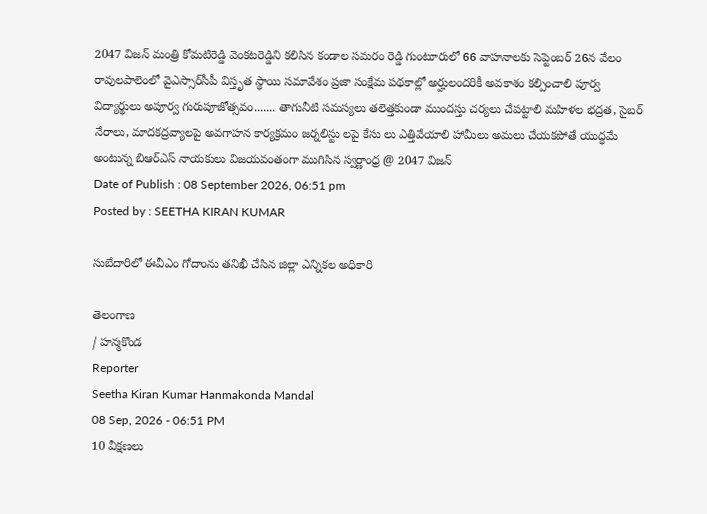2047 విజన్ మంత్రి కోమటిరెడ్డి వెంకటరెడ్డిని కలిసిన కండాల సమరం రెడ్డి గుంటూరులో 66 వాహనాలకు సెప్టెంబర్ 26న వేలం రావులపాలెంలో వైఎస్సార్‌సీపీ విస్తృత స్థాయి సమావేశం ప్రజా సంక్షేమ పథకాల్లో అర్హులందరికీ అవకాశం కల్పించాలి పూర్వ విద్యార్థులు అపూర్వ గురుపూజోత్సవం....... తాగునీటి సమస్యలు తలెత్తకుండా ముందస్తు చర్యలు చేపట్టాలి మహిళల భద్రత, సైబర్ నేరాలు, మాదకద్రవ్యాలపై అవగాహన కార్యక్రమం జర్నలిస్టు లపై కేసు లు ఎత్తివేయాలి హామీలు అమలు చేయకపోతే యుద్ధమే అంటున్న బిఆర్ఎస్ నాయకులు విజయవంతంగా ముగిసిన స్వర్ణాంధ్ర @ 2047 విజన్
Date of Publish : 08 September 2026, 06:51 pm
Posted by : SEETHA KIRAN KUMAR

సుబేదారిలో ఈవీఎం గోదాంను తనిఖీ చేసిన జిల్లా ఎన్నికల అధికారి

తెలంగాణ
/ హన్మకొండ
Reporter
Seetha Kiran Kumar Hanmakonda Mandal
08 Sep, 2026 - 06:51 PM
10 వీక్షణలు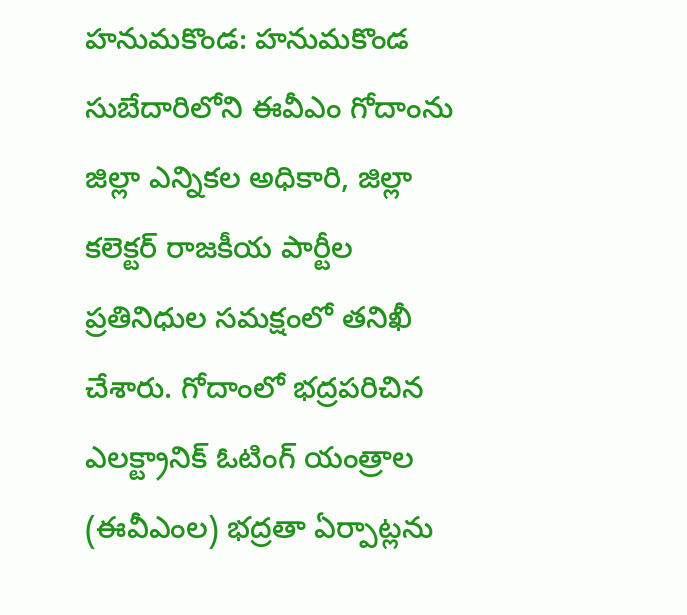హనుమకొండ: హనుమకొండ సుబేదారిలోని ఈవీఎం గోదాంను జిల్లా ఎన్నికల అధికారి, జిల్లా కలెక్టర్ రాజకీయ పార్టీల ప్రతినిధుల సమక్షంలో తనిఖీ చేశారు. గోదాంలో భద్రపరిచిన ఎలక్ట్రానిక్ ఓటింగ్ యంత్రాల (ఈవీఎంల) భద్రతా ఏర్పాట్లను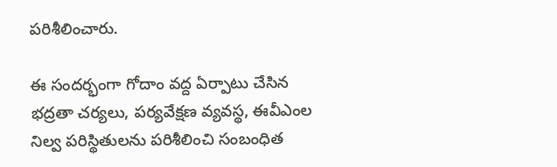పరిశీలించారు.

ఈ సందర్భంగా గోదాం వద్ద ఏర్పాటు చేసిన భద్రతా చర్యలు, పర్యవేక్షణ వ్యవస్థ, ఈవీఎంల నిల్వ పరిస్థితులను పరిశీలించి సంబంధిత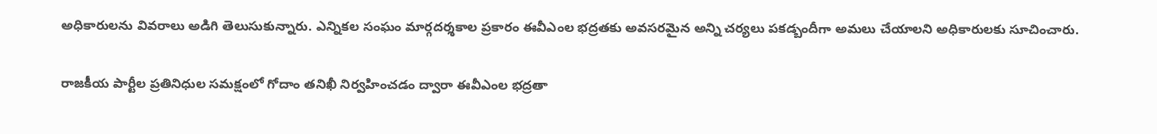అధికారులను వివరాలు అడిగి తెలుసుకున్నారు. ఎన్నికల సంఘం మార్గదర్శకాల ప్రకారం ఈవీఎంల భద్రతకు అవసరమైన అన్ని చర్యలు పకడ్బందీగా అమలు చేయాలని అధికారులకు సూచించారు.

రాజకీయ పార్టీల ప్రతినిధుల సమక్షంలో గోదాం తనిఖీ నిర్వహించడం ద్వారా ఈవీఎంల భద్రతా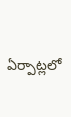ఏర్పాట్లలో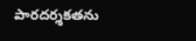పారదర్శకతను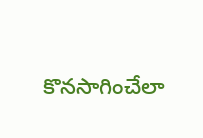కొనసాగించేలా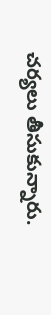చర్యలు తీసుకున్నారు.